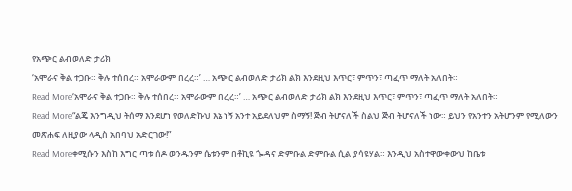የአጭር ልብወለድ ታሪክ
‘አሞራና ቅል ተጋቡ። ቅሉ ተሰበረ። አሞራውም በረረ።’ … አጭር ልብወለድ ታሪክ ልክ እንደዚህ እጥር፣ ምጥን፣ ጣፈጥ ማለት አለበት።
Read More‘አሞራና ቅል ተጋቡ። ቅሉ ተሰበረ። አሞራውም በረረ።’ … አጭር ልብወለድ ታሪክ ልክ እንደዚህ እጥር፣ ምጥን፣ ጣፈጥ ማለት አለበት።
Read More“ልጄ እንግዲህ ትሰማ እንደሆነ የወለድኩህ እኔ ነኝ አንተ አይደለህም ስማኝ! ጅብ ትሆናለች ስልህ ጅብ ትሆናለች ነው። ይህን የአንተን አትሆንም የሚለውን መጽሐፍ ለዚያው ላዲስ አበባህ አድርገው!”
Read Moreቀሚሱን እስከ እግር ጣቱ ሰዶ ወንዱንም ሴቱንም በቶኪዩ ጐዳና ድምቡል ድምቡል ሲል ያሳዩሃል። እንዲህ አስተዋውቀውህ ከቤቱ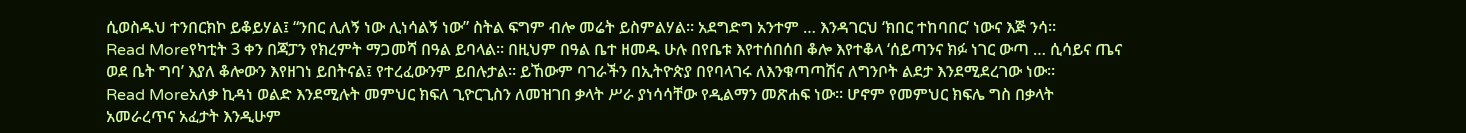ሲወስዱህ ተንበርክኮ ይቆይሃል፤ “ንበር ሊለኝ ነው ሊነሳልኝ ነው” ስትል ፍግም ብሎ መሬት ይስምልሃል። አደግድግ አንተም … እንዳገርህ ‘ክበር ተከባበር’ ነውና እጅ ንሳ።
Read Moreየካቲት 3 ቀን በጃፓን የክረምት ማጋመሻ በዓል ይባላል። በዚህም በዓል ቤተ ዘመዱ ሁሉ በየቤቱ እየተሰበሰበ ቆሎ እየተቆላ ‘ሰይጣንና ክፉ ነገር ውጣ … ሲሳይና ጤና ወደ ቤት ግባ’ እያለ ቆሎውን እየዘገነ ይበትናል፤ የተረፈውንም ይበሉታል። ይኸውም ባገራችን በኢትዮጵያ በየባላገሩ ለእንቁጣጣሽና ለግንቦት ልደታ እንደሚደረገው ነው።
Read Moreአለቃ ኪዳነ ወልድ እንደሚሉት መምህር ክፍለ ጊዮርጊስን ለመዝገበ ቃላት ሥራ ያነሳሳቸው የዲልማን መጽሐፍ ነው። ሆኖም የመምህር ክፍሌ ግስ በቃላት አመራረጥና አፈታት እንዲሁም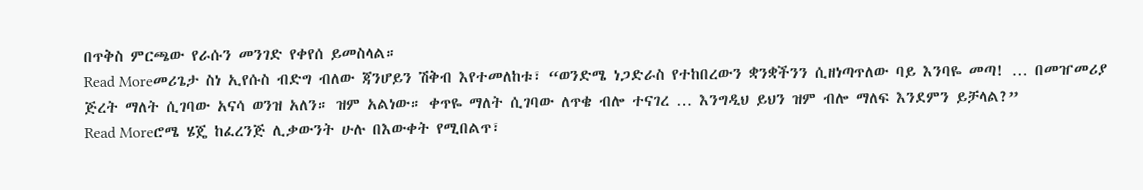በጥቅስ ምርጫው የራሱን መንገድ የቀየሰ ይመስላል።
Read Moreመሪጌታ ስነ ኢየሱስ ብድግ ብለው ጃንሆይን ሽቅብ እየተመለከቱ፣ “ወንድሜ ነጋድራስ የተከበረውን ቋንቋችንን ሲዘነጣጥለው ባይ እንባዬ መጣ! … በመዠመሪያ ጅረት ማለት ሲገባው አናሳ ወንዝ አለን። ዝም አልነው። ቀጥዬ ማለት ሲገባው ለጥቄ ብሎ ተናገረ … እንግዲህ ይህን ዝም ብሎ ማለፍ እንደምን ይቻላል?”
Read Moreሮሜ ሄጄ ከፈረንጅ ሊቃውንት ሁሉ በእውቀት የሚበልጥ፣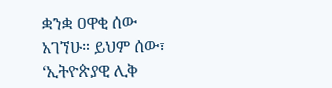ቋንቋ ዐዋቂ ሰው አገኘሁ። ይህም ሰው፣ ‘ኢትዮጵያዊ ሊቅ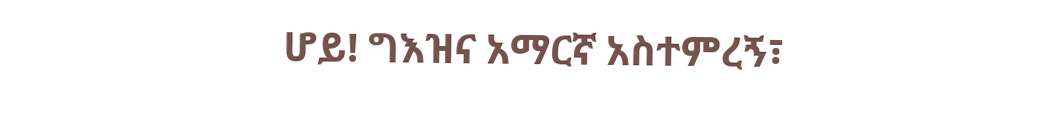ሆይ! ግእዝና አማርኛ አስተምረኝ፣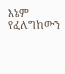እኔም የፈለግከውን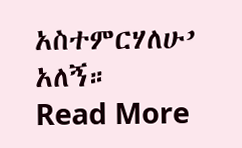አስተምርሃለሁ’ አለኝ።
Read More